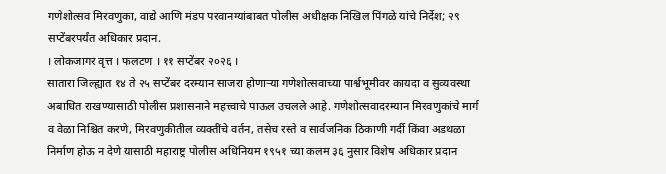गणेशोत्सव मिरवणुका, वाद्ये आणि मंडप परवानग्यांबाबत पोलीस अधीक्षक निखिल पिंगळे यांचे निर्देश; २९ सप्टेंबरपर्यंत अधिकार प्रदान.
। लोकजागर वृत्त । फलटण । ११ सप्टेंबर २०२६ ।
सातारा जिल्ह्यात १४ ते २५ सप्टेंबर दरम्यान साजरा होणाऱ्या गणेशोत्सवाच्या पार्श्वभूमीवर कायदा व सुव्यवस्था अबाधित राखण्यासाठी पोलीस प्रशासनाने महत्त्वाचे पाऊल उचलले आहे. गणेशोत्सवादरम्यान मिरवणुकांचे मार्ग व वेळा निश्चित करणे, मिरवणुकीतील व्यक्तींचे वर्तन, तसेच रस्ते व सार्वजनिक ठिकाणी गर्दी किंवा अडथळा निर्माण होऊ न देणे यासाठी महाराष्ट्र पोलीस अधिनियम १९५१ च्या कलम ३६ नुसार विशेष अधिकार प्रदान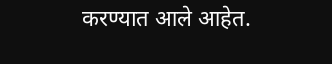करण्यात आले आहेत.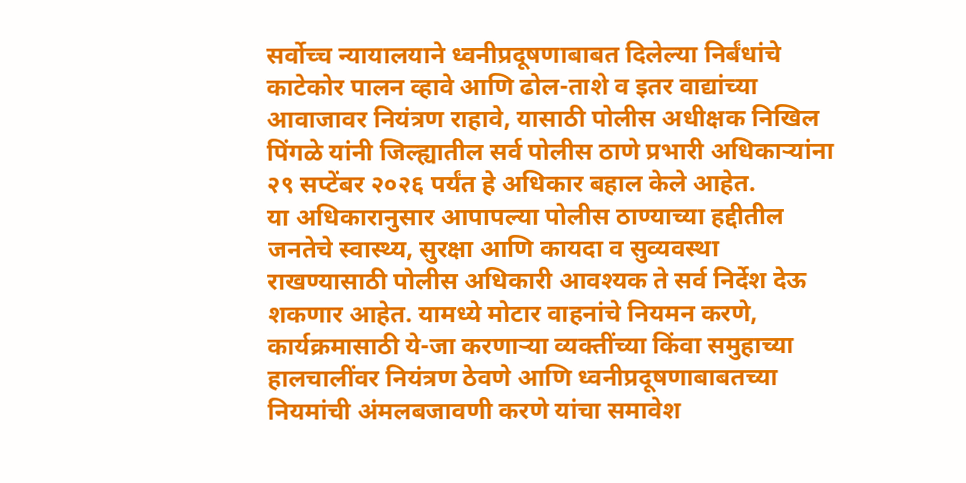सर्वोच्च न्यायालयाने ध्वनीप्रदूषणाबाबत दिलेल्या निर्बंधांचे काटेकोर पालन व्हावे आणि ढोल-ताशे व इतर वाद्यांच्या आवाजावर नियंत्रण राहावे, यासाठी पोलीस अधीक्षक निखिल पिंगळे यांनी जिल्ह्यातील सर्व पोलीस ठाणे प्रभारी अधिकाऱ्यांना २९ सप्टेंबर २०२६ पर्यंत हे अधिकार बहाल केले आहेत.
या अधिकारानुसार आपापल्या पोलीस ठाण्याच्या हद्दीतील जनतेचे स्वास्थ्य, सुरक्षा आणि कायदा व सुव्यवस्था राखण्यासाठी पोलीस अधिकारी आवश्यक ते सर्व निर्देश देऊ शकणार आहेत. यामध्ये मोटार वाहनांचे नियमन करणे, कार्यक्रमासाठी ये-जा करणाऱ्या व्यक्तींच्या किंवा समुहाच्या हालचालींवर नियंत्रण ठेवणे आणि ध्वनीप्रदूषणाबाबतच्या नियमांची अंमलबजावणी करणे यांचा समावेश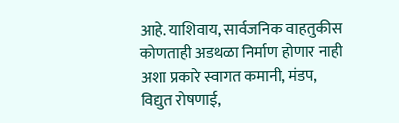आहे. याशिवाय, सार्वजनिक वाहतुकीस कोणताही अडथळा निर्माण होणार नाही अशा प्रकारे स्वागत कमानी, मंडप, विद्युत रोषणाई,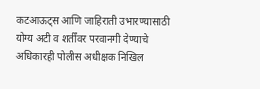कटआऊट्स आणि जाहिराती उभारण्यासाठी योग्य अटी व शर्तींवर परवानगी देण्याचे अधिकारही पोलीस अधीक्षक निखिल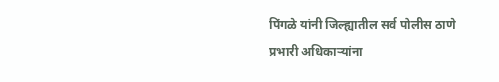पिंगळे यांनी जिल्ह्यातील सर्व पोलीस ठाणे प्रभारी अधिकाऱ्यांना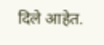दिले आहेत.